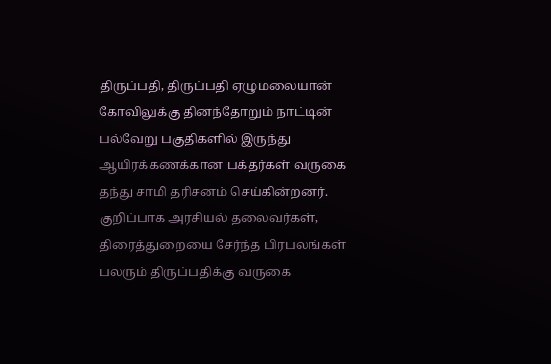திருப்பதி, திருப்பதி ஏழுமலையான் கோவிலுக்கு தினந்தோறும் நாட்டின் பல்வேறு பகுதிகளில் இருந்து ஆயிரக்கணக்கான பக்தர்கள் வருகை தந்து சாமி தரிசனம் செய்கின்றனர். குறிப்பாக அரசியல் தலைவர்கள், திரைத்துறையை சேர்ந்த பிரபலங்கள் பலரும் திருப்பதிக்கு வருகை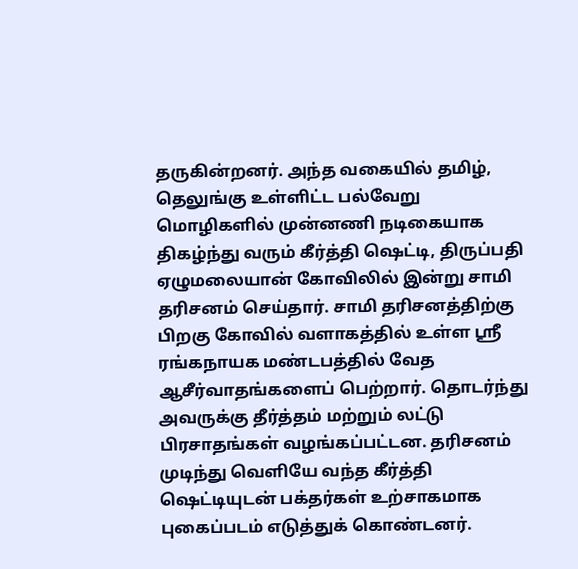தருகின்றனர். அந்த வகையில் தமிழ், தெலுங்கு உள்ளிட்ட பல்வேறு மொழிகளில் முன்னணி நடிகையாக திகழ்ந்து வரும் கீர்த்தி ஷெட்டி, திருப்பதி ஏழுமலையான் கோவிலில் இன்று சாமி தரிசனம் செய்தார். சாமி தரிசனத்திற்கு பிறகு கோவில் வளாகத்தில் உள்ள ஸ்ரீ ரங்கநாயக மண்டபத்தில் வேத ஆசீர்வாதங்களைப் பெற்றார். தொடர்ந்து அவருக்கு தீர்த்தம் மற்றும் லட்டு பிரசாதங்கள் வழங்கப்பட்டன. தரிசனம் முடிந்து வெளியே வந்த கீர்த்தி ஷெட்டியுடன் பக்தர்கள் உற்சாகமாக புகைப்படம் எடுத்துக் கொண்டனர்.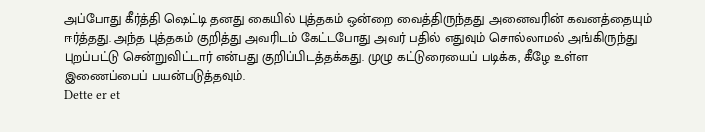அப்போது கீர்த்தி ஷெட்டி தனது கையில் புத்தகம் ஒன்றை வைத்திருந்தது அனைவரின் கவனத்தையும் ஈர்த்தது. அந்த புத்தகம் குறித்து அவரிடம் கேட்டபோது அவர் பதில் எதுவும் சொல்லாமல் அங்கிருந்து புறப்பட்டு சென்றுவிட்டார் என்பது குறிப்பிடத்தக்கது. முழு கட்டுரையைப் படிக்க, கீழே உள்ள இணைப்பைப் பயன்படுத்தவும்.
Dette er et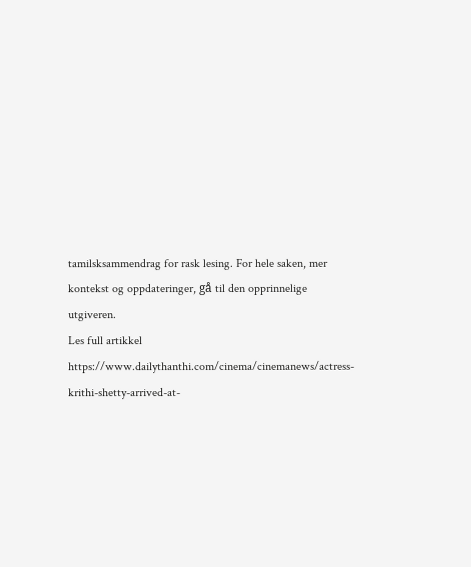tamilsksammendrag for rask lesing. For hele saken, mer kontekst og oppdateringer, gå til den opprinnelige utgiveren.
Les full artikkel
https://www.dailythanthi.com/cinema/cinemanews/actress-krithi-shetty-arrived-at-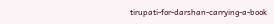tirupati-for-darshan-carrying-a-book